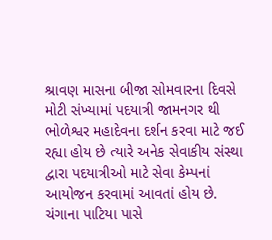શ્રાવણ માસના બીજા સોમવારના દિવસે મોટી સંખ્યામાં પદયાત્રી જામનગર થી ભોળેશ્વર મહાદેવના દર્શન કરવા માટે જઈ રહ્યા હોય છે ત્યારે અનેક સેવાકીય સંસ્થા દ્વારા પદયાત્રીઓ માટે સેવા કેમ્પનાં આયોજન કરવામાં આવતાં હોય છે. ચંગાના પાટિયા પાસે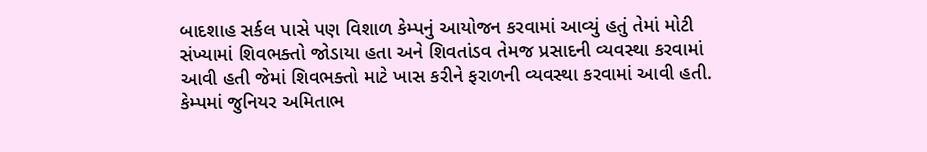બાદશાહ સર્કલ પાસે પણ વિશાળ કેમ્પનું આયોજન કરવામાં આવ્યું હતું તેમાં મોટી સંખ્યામાં શિવભક્તો જોડાયા હતા અને શિવતાંડવ તેમજ પ્રસાદની વ્યવસ્થા કરવામાં આવી હતી જેમાં શિવભક્તો માટે ખાસ કરીને ફરાળની વ્યવસ્થા કરવામાં આવી હતી. કેમ્પમાં જુનિયર અમિતાભ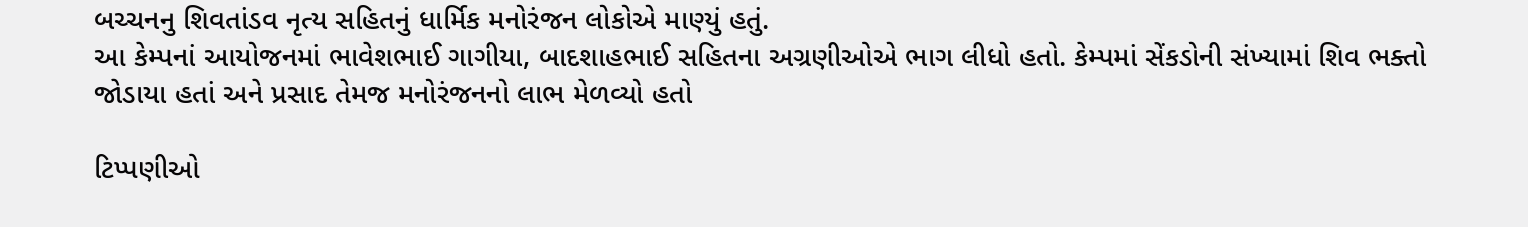બચ્ચનનુ શિવતાંડવ નૃત્ય સહિતનું ધાર્મિક મનોરંજન લોકોએ માણ્યું હતું.
આ કેમ્પનાં આયોજનમાં ભાવેશભાઈ ગાગીયા, બાદશાહભાઈ સહિતના અગ્રણીઓએ ભાગ લીધો હતો. કેમ્પમાં સેંકડોની સંખ્યામાં શિવ ભક્તો જોડાયા હતાં અને પ્રસાદ તેમજ મનોરંજનનો લાભ મેળવ્યો હતો

ટિપ્પણીઓ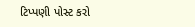ટિપ્પણી પોસ્ટ કરો